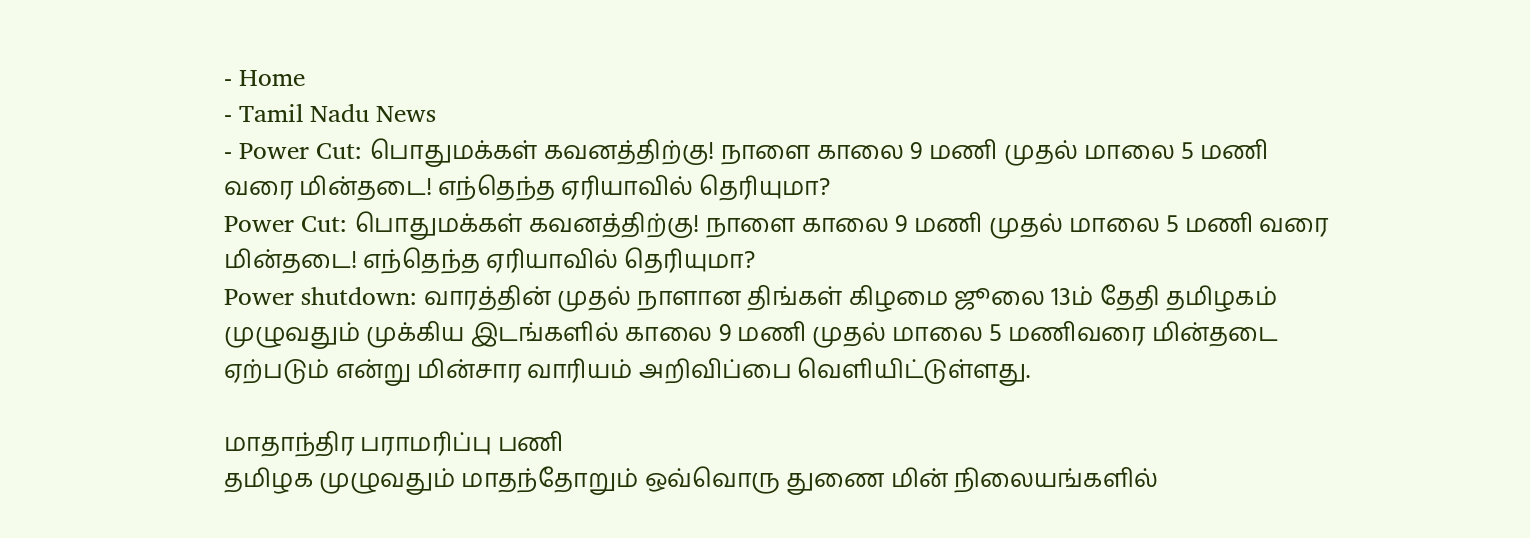- Home
- Tamil Nadu News
- Power Cut: பொதுமக்கள் கவனத்திற்கு! நாளை காலை 9 மணி முதல் மாலை 5 மணி வரை மின்தடை! எந்தெந்த ஏரியாவில் தெரியுமா?
Power Cut: பொதுமக்கள் கவனத்திற்கு! நாளை காலை 9 மணி முதல் மாலை 5 மணி வரை மின்தடை! எந்தெந்த ஏரியாவில் தெரியுமா?
Power shutdown: வாரத்தின் முதல் நாளான திங்கள் கிழமை ஜூலை 13ம் தேதி தமிழகம் முழுவதும் முக்கிய இடங்களில் காலை 9 மணி முதல் மாலை 5 மணிவரை மின்தடை ஏற்படும் என்று மின்சார வாரியம் அறிவிப்பை வெளியிட்டுள்ளது.

மாதாந்திர பராமரிப்பு பணி
தமிழக முழுவதும் மாதந்தோறும் ஒவ்வொரு துணை மின் நிலையங்களில்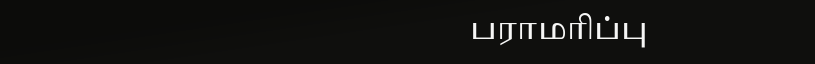பராமரிப்பு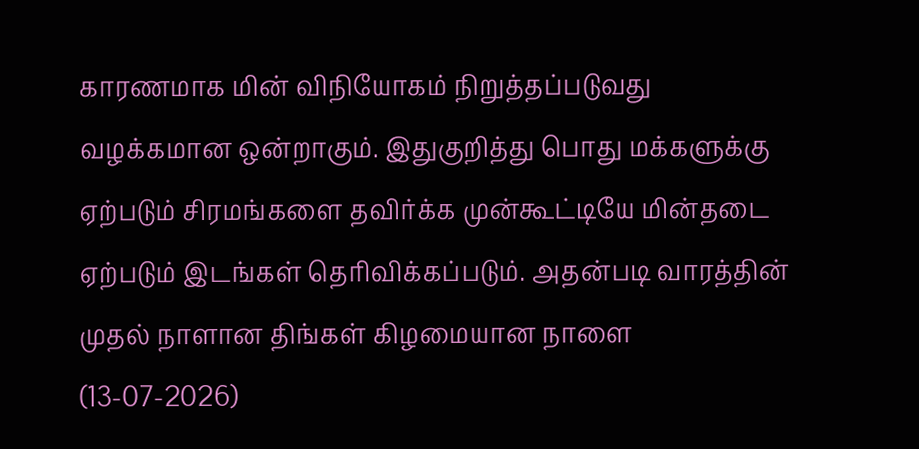காரணமாக மின் விநியோகம் நிறுத்தப்படுவது வழக்கமான ஒன்றாகும். இதுகுறித்து பொது மக்களுக்கு ஏற்படும் சிரமங்களை தவிர்க்க முன்கூட்டியே மின்தடை ஏற்படும் இடங்கள் தெரிவிக்கப்படும். அதன்படி வாரத்தின் முதல் நாளான திங்கள் கிழமையான நாளை (13-07-2026)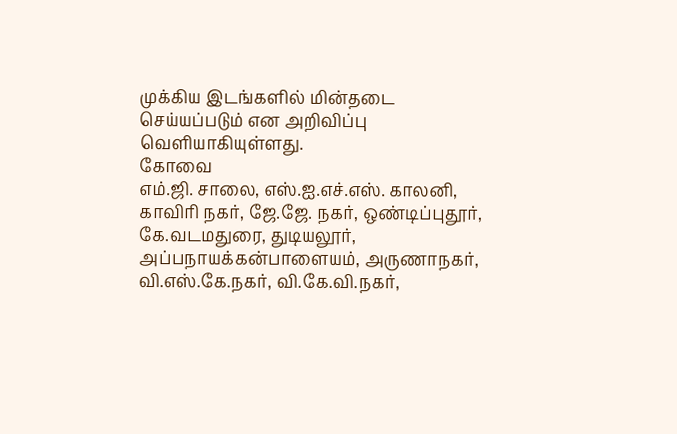முக்கிய இடங்களில் மின்தடை செய்யப்படும் என அறிவிப்பு வெளியாகியுள்ளது.
கோவை
எம்.ஜி. சாலை, எஸ்.ஐ.எச்.எஸ். காலனி, காவிரி நகர், ஜே.ஜே. நகர், ஒண்டிப்புதூர், கே.வடமதுரை, துடியலூர், அப்பநாயக்கன்பாளையம், அருணாநகர், வி.எஸ்.கே.நகர், வி.கே.வி.நகர்,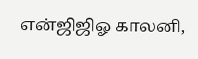என்ஜிஜிஓ காலனி,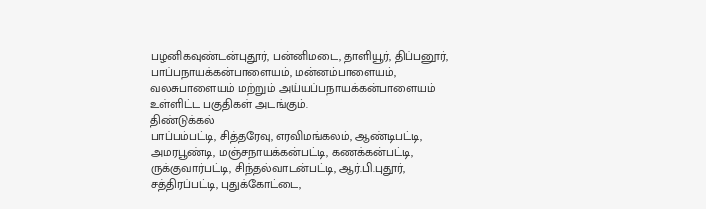பழனிகவுண்டன்புதூர், பன்னிமடை, தாளியூர், திப்பனூர், பாப்பநாயக்கன்பாளையம், மன்னம்பாளையம், வலசுபாளையம் மற்றும் அய்யப்பநாயக்கன்பாளையம் உள்ளிட்ட பகுதிகள் அடங்கும்.
திண்டுக்கல்
பாப்பம்பட்டி, சித்தரேவு, எரவிமங்கலம், ஆண்டிபட்டி, அமரபூண்டி, மஞ்சநாயக்கன்பட்டி, கணக்கன்பட்டி, ருக்குவார்பட்டி, சிந்தல்வாடன்பட்டி, ஆர்.பி.புதூர், சத்திரப்பட்டி, புதுக்கோட்டை,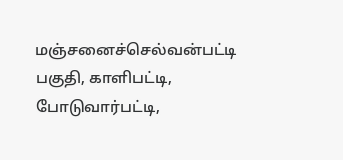மஞ்சனைச்செல்வன்பட்டி பகுதி, காளிபட்டி, போடுவார்பட்டி,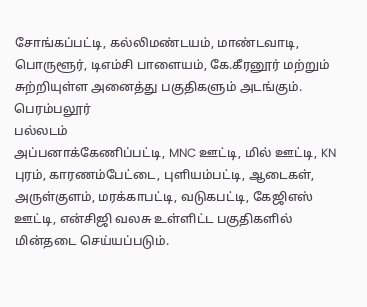சோங்கப்பட்டி, கல்லிமண்டயம், மாண்டவாடி, பொருளூர், டிஎம்சி பாளையம், கே.கீரனூர் மற்றும் சுற்றியுள்ள அனைத்து பகுதிகளும் அடங்கும்.
பெரம்பலூர்
பல்லடம்
அப்பனாக்கேணிப்பட்டி, MNC ஊட்டி, மில் ஊட்டி, KN புரம், காரணம்பேட்டை, புளியம்பட்டி, ஆடைகள், அருள்குளம், மரக்காபட்டி, வடுகபட்டி, கேஜிஎஸ் ஊட்டி, என்சிஜி வலசு உள்ளிட்ட பகுதிகளில் மின்தடை செய்யப்படும்.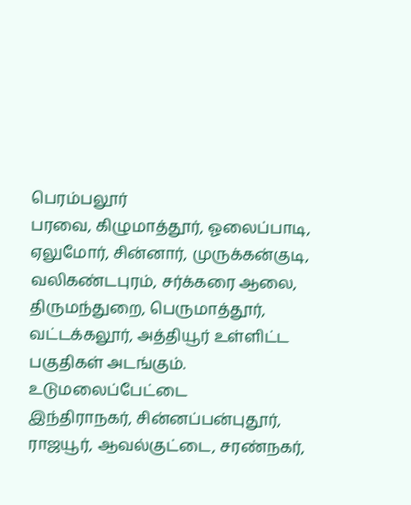பெரம்பலூர்
பரவை, கிழுமாத்தூர், ஓலைப்பாடி, ஏலுமோர், சின்னார், முருக்கன்குடி, வலிகண்டபுரம், சர்க்கரை ஆலை, திருமந்துறை, பெருமாத்தூர், வட்டக்கலூர், அத்தியூர் உள்ளிட்ட பகுதிகள் அடங்கும்.
உடுமலைப்பேட்டை
இந்திராநகர், சின்னப்பன்புதூர், ராஜயூர், ஆவல்குட்டை, சரண்நகர்,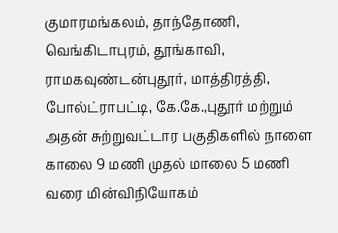குமாரமங்கலம், தாந்தோணி, வெங்கிடாபுரம், தூங்காவி, ராமகவுண்டன்புதூர், மாத்திரத்தி, போல்ட்ராபட்டி, கே.கே.,புதூர் மற்றும் அதன் சுற்றுவட்டார பகுதிகளில் நாளை காலை 9 மணி முதல் மாலை 5 மணி வரை மின்விநியோகம்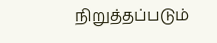நிறுத்தப்படும்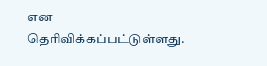என தெரிவிக்கப்பட்டுள்ளது.